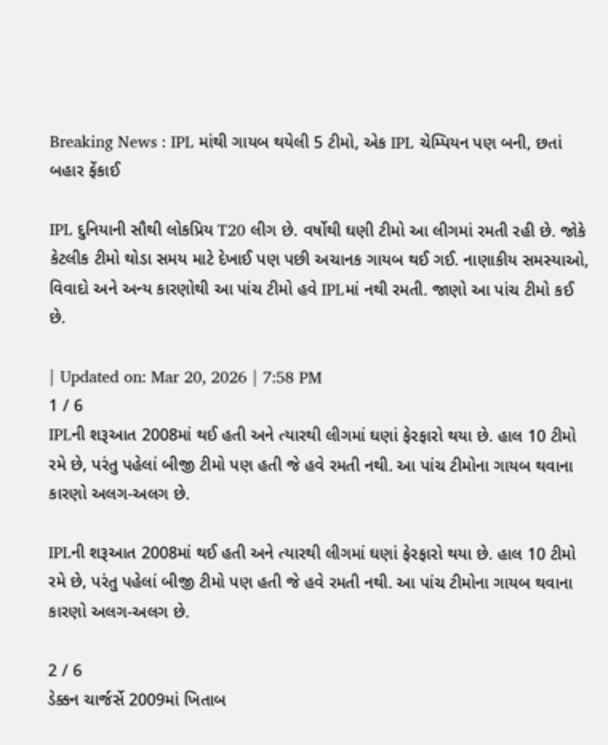Breaking News : IPL માંથી ગાયબ થયેલી 5 ટીમો, એક IPL ચેમ્પિયન પણ બની, છતાં બહાર ફેંકાઈ

IPL દુનિયાની સૌથી લોકપ્રિય T20 લીગ છે. વર્ષોથી ઘણી ટીમો આ લીગમાં રમતી રહી છે. જોકે કેટલીક ટીમો થોડા સમય માટે દેખાઈ પણ પછી અચાનક ગાયબ થઈ ગઈ. નાણાકીય સમસ્યાઓ, વિવાદો અને અન્ય કારણોથી આ પાંચ ટીમો હવે IPLમાં નથી રમતી. જાણો આ પાંચ ટીમો કઈ છે.

| Updated on: Mar 20, 2026 | 7:58 PM
1 / 6
IPLની શરૂઆત 2008માં થઈ હતી અને ત્યારથી લીગમાં ઘણાં ફેરફારો થયા છે. હાલ 10 ટીમો રમે છે, પરંતુ પહેલાં બીજી ટીમો પણ હતી જે હવે રમતી નથી. આ પાંચ ટીમોના ગાયબ થવાના કારણો અલગ-અલગ છે.

IPLની શરૂઆત 2008માં થઈ હતી અને ત્યારથી લીગમાં ઘણાં ફેરફારો થયા છે. હાલ 10 ટીમો રમે છે, પરંતુ પહેલાં બીજી ટીમો પણ હતી જે હવે રમતી નથી. આ પાંચ ટીમોના ગાયબ થવાના કારણો અલગ-અલગ છે.

2 / 6
ડેક્કન ચાર્જર્સે 2009માં ખિતાબ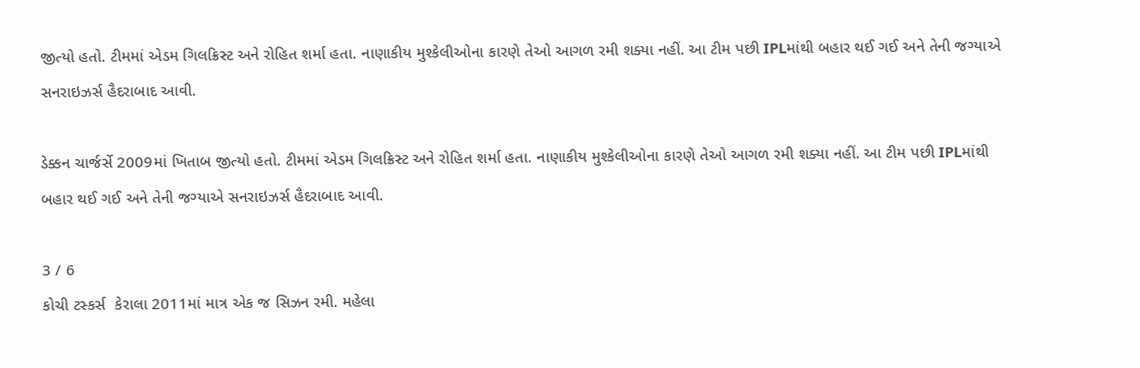જીત્યો હતો. ટીમમાં એડમ ગિલક્રિસ્ટ અને રોહિત શર્મા હતા. નાણાકીય મુશ્કેલીઓના કારણે તેઓ આગળ રમી શક્યા નહીં. આ ટીમ પછી IPLમાંથી બહાર થઈ ગઈ અને તેની જગ્યાએ સનરાઇઝર્સ હૈદરાબાદ આવી.

ડેક્કન ચાર્જર્સે 2009માં ખિતાબ જીત્યો હતો. ટીમમાં એડમ ગિલક્રિસ્ટ અને રોહિત શર્મા હતા. નાણાકીય મુશ્કેલીઓના કારણે તેઓ આગળ રમી શક્યા નહીં. આ ટીમ પછી IPLમાંથી બહાર થઈ ગઈ અને તેની જગ્યાએ સનરાઇઝર્સ હૈદરાબાદ આવી.

3 / 6
કોચી ટસ્કર્સ  કેરાલા 2011માં માત્ર એક જ સિઝન રમી. મહેલા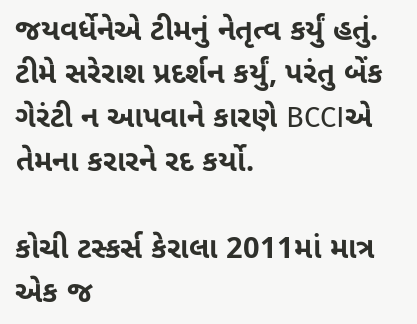જયવર્ધેનેએ ટીમનું નેતૃત્વ કર્યું હતું. ટીમે સરેરાશ પ્રદર્શન કર્યું, પરંતુ બેંક ગેરંટી ન આપવાને કારણે BCCIએ તેમના કરારને રદ કર્યો.

કોચી ટસ્કર્સ કેરાલા 2011માં માત્ર એક જ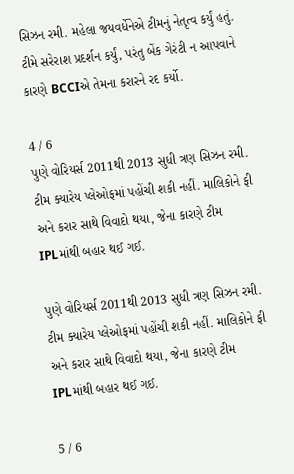સિઝન રમી. મહેલા જયવર્ધેનેએ ટીમનું નેતૃત્વ કર્યું હતું. ટીમે સરેરાશ પ્રદર્શન કર્યું, પરંતુ બેંક ગેરંટી ન આપવાને કારણે BCCIએ તેમના કરારને રદ કર્યો.

4 / 6
પુણે વોરિયર્સ 2011થી 2013 સુધી ત્રણ સિઝન રમી. ટીમ ક્યારેય પ્લેઓફમાં પહોંચી શકી નહીં. માલિકોને ફી અને કરાર સાથે વિવાદો થયા, જેના કારણે ટીમ IPLમાંથી બહાર થઈ ગઈ.

પુણે વોરિયર્સ 2011થી 2013 સુધી ત્રણ સિઝન રમી. ટીમ ક્યારેય પ્લેઓફમાં પહોંચી શકી નહીં. માલિકોને ફી અને કરાર સાથે વિવાદો થયા, જેના કારણે ટીમ IPLમાંથી બહાર થઈ ગઈ.

5 / 6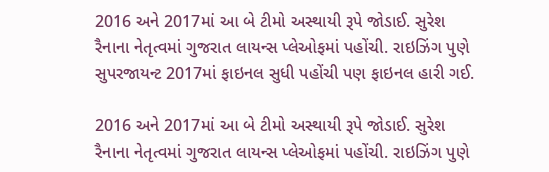2016 અને 2017માં આ બે ટીમો અસ્થાયી રૂપે જોડાઈ. સુરેશ રૈનાના નેતૃત્વમાં ગુજરાત લાયન્સ પ્લેઓફમાં પહોંચી. રાઇઝિંગ પુણે સુપરજાયન્ટ 2017માં ફાઇનલ સુધી પહોંચી પણ ફાઇનલ હારી ગઈ.

2016 અને 2017માં આ બે ટીમો અસ્થાયી રૂપે જોડાઈ. સુરેશ રૈનાના નેતૃત્વમાં ગુજરાત લાયન્સ પ્લેઓફમાં પહોંચી. રાઇઝિંગ પુણે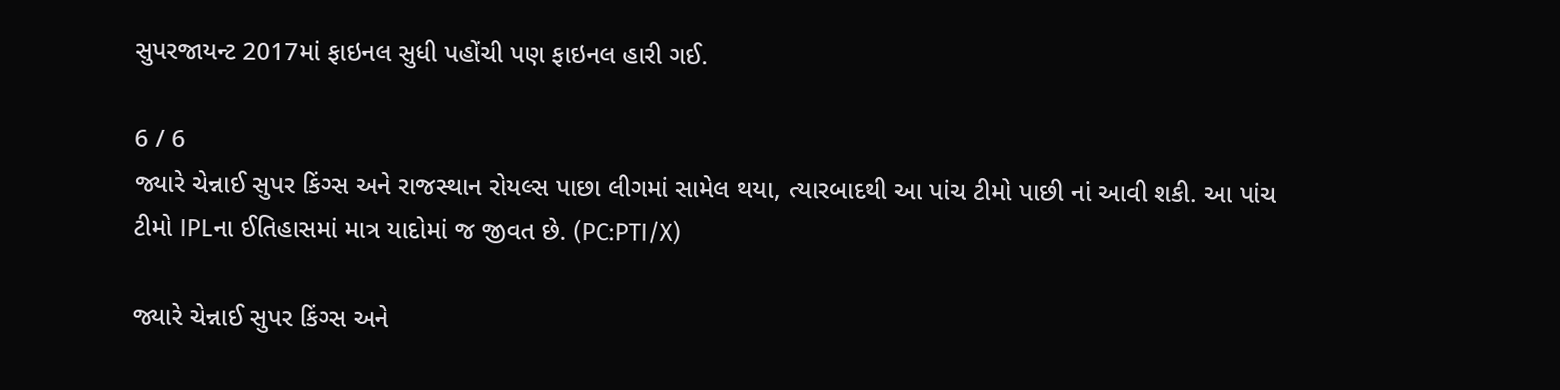સુપરજાયન્ટ 2017માં ફાઇનલ સુધી પહોંચી પણ ફાઇનલ હારી ગઈ.

6 / 6
જ્યારે ચેન્નાઈ સુપર કિંગ્સ અને રાજસ્થાન રોયલ્સ પાછા લીગમાં સામેલ થયા, ત્યારબાદથી આ પાંચ ટીમો પાછી નાં આવી શકી. આ પાંચ ટીમો IPLના ઈતિહાસમાં માત્ર યાદોમાં જ જીવત છે. (PC:PTI/X)

જ્યારે ચેન્નાઈ સુપર કિંગ્સ અને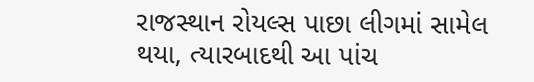રાજસ્થાન રોયલ્સ પાછા લીગમાં સામેલ થયા, ત્યારબાદથી આ પાંચ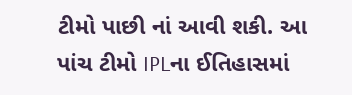ટીમો પાછી નાં આવી શકી. આ પાંચ ટીમો IPLના ઈતિહાસમાં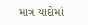માત્ર યાદોમાં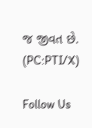જ જીવત છે. (PC:PTI/X)

Follow Us